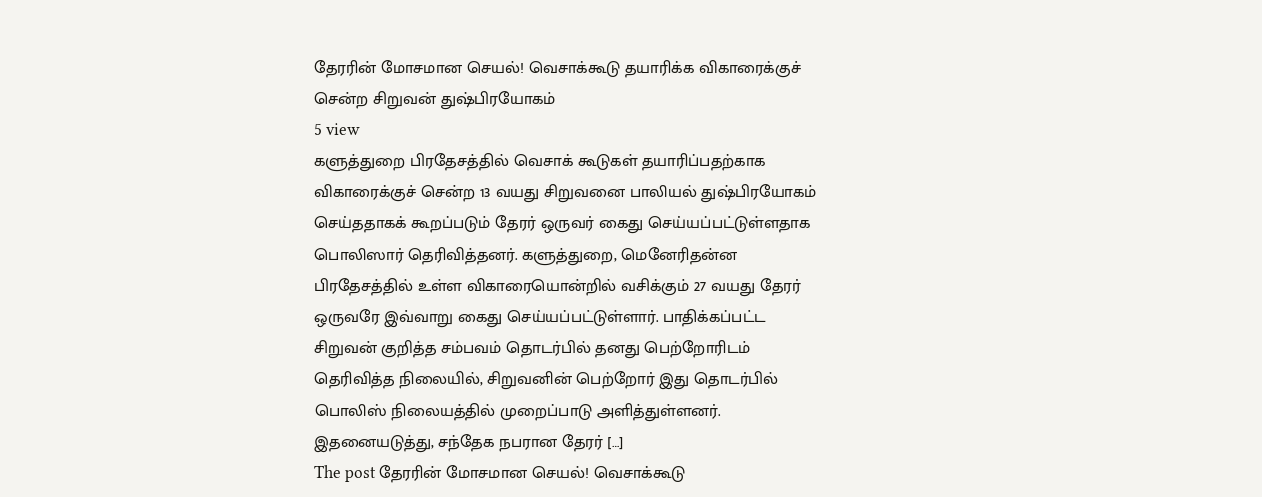தேரரின் மோசமான செயல்! வெசாக்கூடு தயாரிக்க விகாரைக்குச் சென்ற சிறுவன் துஷ்பிரயோகம்
5 view
களுத்துறை பிரதேசத்தில் வெசாக் கூடுகள் தயாரிப்பதற்காக விகாரைக்குச் சென்ற 13 வயது சிறுவனை பாலியல் துஷ்பிரயோகம் செய்ததாகக் கூறப்படும் தேரர் ஒருவர் கைது செய்யப்பட்டுள்ளதாக பொலிஸார் தெரிவித்தனர். களுத்துறை, மெனேரிதன்ன பிரதேசத்தில் உள்ள விகாரையொன்றில் வசிக்கும் 27 வயது தேரர் ஒருவரே இவ்வாறு கைது செய்யப்பட்டுள்ளார். பாதிக்கப்பட்ட சிறுவன் குறித்த சம்பவம் தொடர்பில் தனது பெற்றோரிடம் தெரிவித்த நிலையில், சிறுவனின் பெற்றோர் இது தொடர்பில் பொலிஸ் நிலையத்தில் முறைப்பாடு அளித்துள்ளனர். இதனையடுத்து, சந்தேக நபரான தேரர் […]
The post தேரரின் மோசமான செயல்! வெசாக்கூடு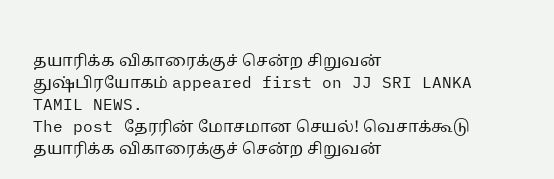தயாரிக்க விகாரைக்குச் சென்ற சிறுவன் துஷ்பிரயோகம் appeared first on JJ SRI LANKA TAMIL NEWS.
The post தேரரின் மோசமான செயல்! வெசாக்கூடு தயாரிக்க விகாரைக்குச் சென்ற சிறுவன்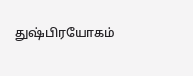துஷ்பிரயோகம்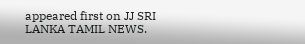appeared first on JJ SRI LANKA TAMIL NEWS.